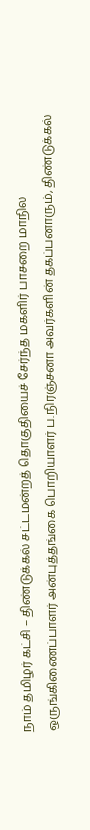நாம் தமிழர் கட்சி – திண்டுக்கல் சட்டமன்றத் தொகுதியைச் சேர்ந்த மகளிர் பாசறை மாநில ஒருங்கிணைப்பாளர் அன்புத்தங்கை பொறியாளர் ப.நிரஞ்சனா அவர்களின் தகப்பனாரும், திண்டுக்கல்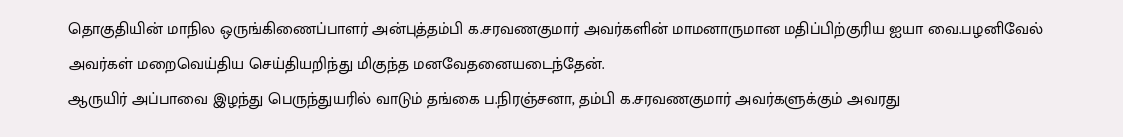தொகுதியின் மாநில ஒருங்கிணைப்பாளர் அன்புத்தம்பி க.சரவணகுமார் அவர்களின் மாமனாருமான மதிப்பிற்குரிய ஐயா வை.பழனிவேல் அவர்கள் மறைவெய்திய செய்தியறிந்து மிகுந்த மனவேதனையடைந்தேன்.
ஆருயிர் அப்பாவை இழந்து பெருந்துயரில் வாடும் தங்கை ப.நிரஞ்சனா, தம்பி க.சரவணகுமார் அவர்களுக்கும் அவரது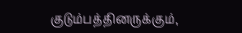குடும்பத்தினருக்கும்,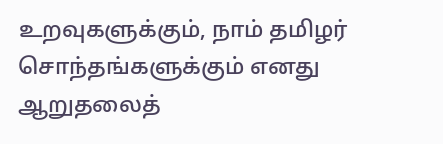உறவுகளுக்கும், நாம் தமிழர் சொந்தங்களுக்கும் எனது ஆறுதலைத்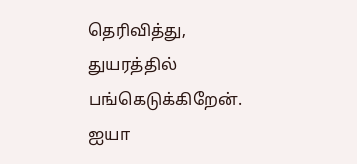தெரிவித்து, துயரத்தில் பங்கெடுக்கிறேன்.
ஐயா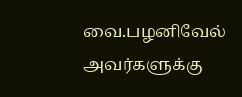வை.பழனிவேல் அவர்களுக்கு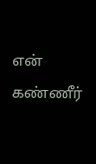என் கண்ணீர்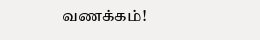வணக்கம்!